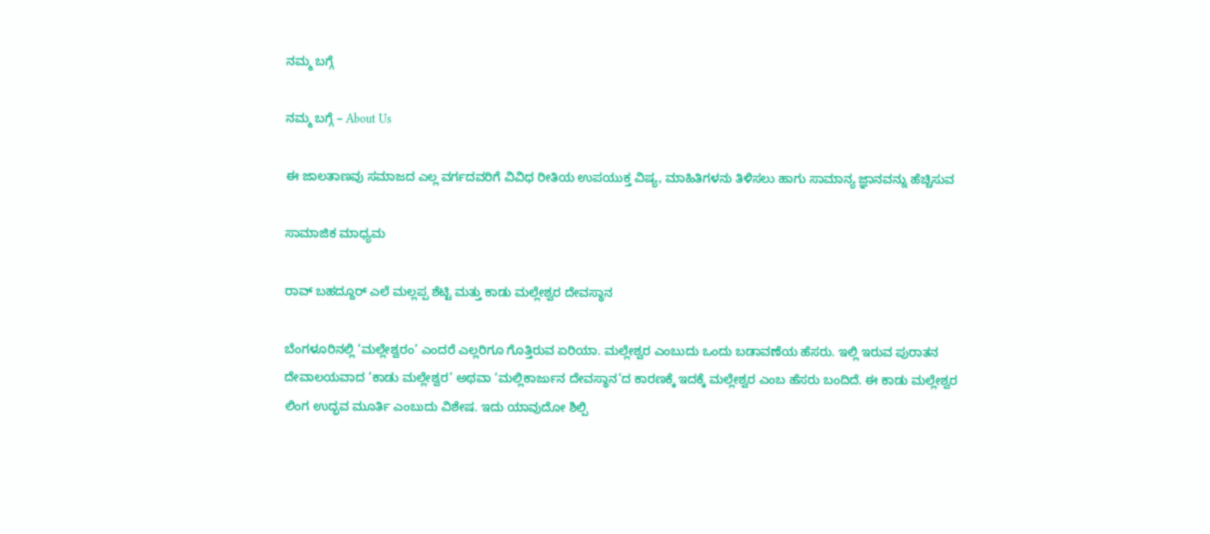ನಮ್ಮ ಬಗ್ಗೆ

ನಮ್ಮ ಬಗ್ಗೆ – About Us

ಈ ಜಾಲತಾಣವು ಸಮಾಜದ ಎಲ್ಲ ವರ್ಗದವರಿಗೆ ವಿವಿಧ ರೀತಿಯ ಉಪಯುಕ್ತ ವಿಷ್ಯ, ಮಾಹಿತಿಗಳನು ತಿಳಿಸಲು ಹಾಗು ಸಾಮಾನ್ಯ ಜ್ಞಾನವನ್ನು ಹೆಚ್ಚಿಸುವ

ಸಾಮಾಜಿಕ ಮಾಧ್ಯಮ

ರಾವ್ ಬಹದ್ದೂರ್ ಎಲೆ ಮಲ್ಲಪ್ಪ ಶೆಟ್ಟಿ ಮತ್ತು ಕಾಡು ಮಲ್ಲೇಶ್ವರ ದೇವಸ್ಥಾನ

ಬೆಂಗಳೂರಿನಲ್ಲಿ ‘ಮಲ್ಲೇಶ್ವರಂ’ ಎಂದರೆ ಎಲ್ಲರಿಗೂ ಗೊತ್ತಿರುವ ಏರಿಯಾ. ಮಲ್ಲೇಶ್ವರ ಎಂಬುದು ಒಂದು ಬಡಾವಣೆಯ ಹೆಸರು. ಇಲ್ಲಿ ಇರುವ ಪುರಾತನ ದೇವಾಲಯವಾದ ‘ಕಾಡು ಮಲ್ಲೇಶ್ವರ’ ಅಥವಾ ‘ಮಲ್ಲಿಕಾರ್ಜುನ ದೇವಸ್ಥಾನ’ದ ಕಾರಣಕ್ಕೆ ಇದಕ್ಕೆ ಮಲ್ಲೇಶ್ವರ ಎಂಬ ಹೆಸರು ಬಂದಿದೆ. ಈ ಕಾಡು ಮಲ್ಲೇಶ್ವರ ಲಿಂಗ ಉದ್ಭವ ಮೂರ್ತಿ ಎಂಬುದು ವಿಶೇಷ. ಇದು ಯಾವುದೋ ಶಿಲ್ಪಿ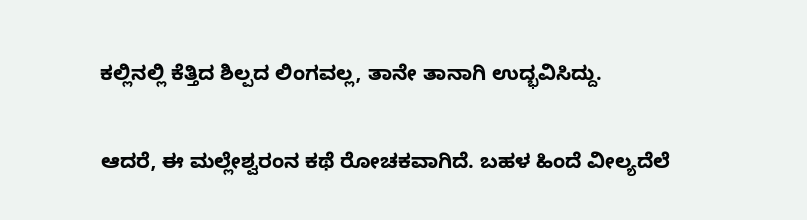ಕಲ್ಲಿನಲ್ಲಿ ಕೆತ್ತಿದ ಶಿಲ್ಪದ ಲಿಂಗವಲ್ಲ, ತಾನೇ ತಾನಾಗಿ ಉದ್ಭವಿಸಿದ್ದು.

ಆದರೆ, ಈ ಮಲ್ಲೇಶ್ವರಂನ ಕಥೆ ರೋಚಕವಾಗಿದೆ. ಬಹಳ ಹಿಂದೆ ವೀಲ್ಯದೆಲೆ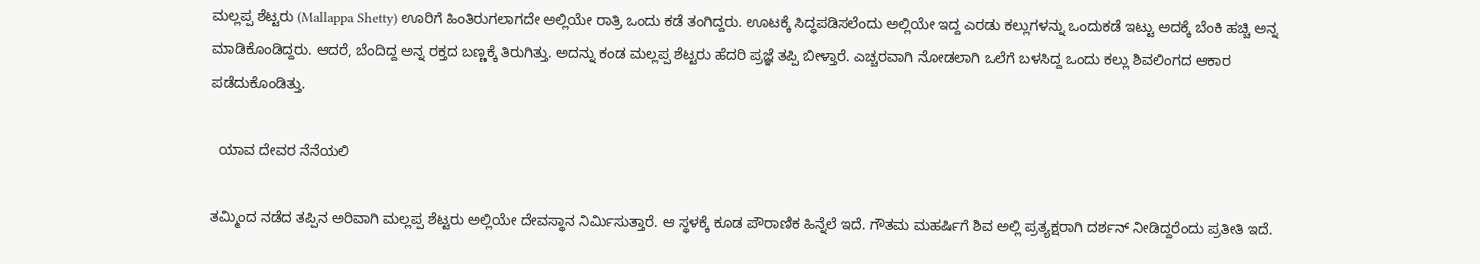ಮಲ್ಲಪ್ಪ ಶೆಟ್ಟರು (Mallappa Shetty) ಊರಿಗೆ ಹಿಂತಿರುಗಲಾಗದೇ ಅಲ್ಲಿಯೇ ರಾತ್ರಿ ಒಂದು ಕಡೆ ತಂಗಿದ್ದರು. ಊಟಕ್ಕೆ ಸಿದ್ಧಪಡಿಸಲೆಂದು ಅಲ್ಲಿಯೇ ಇದ್ದ ಎರಡು ಕಲ್ಲುಗಳನ್ನು ಒಂದುಕಡೆ ಇಟ್ಟು ಅದಕ್ಕೆ ಬೆಂಕಿ ಹಚ್ಚಿ ಅನ್ನ ಮಾಡಿಕೊಂಡಿದ್ದರು. ಆದರೆ, ಬೆಂದಿದ್ದ ಅನ್ನ ರಕ್ತದ ಬಣ್ಣಕ್ಕೆ ತಿರುಗಿತ್ತು. ಅದನ್ನು ಕಂಡ ಮಲ್ಲಪ್ಪ ಶೆಟ್ಟರು ಹೆದರಿ ಪ್ರಜ್ಞೆ ತಪ್ಪಿ ಬೀಳ್ತಾರೆ. ಎಚ್ಚರವಾಗಿ ನೋಡಲಾಗಿ ಒಲೆಗೆ ಬಳಸಿದ್ದ ಒಂದು ಕಲ್ಲು ಶಿವಲಿಂಗದ ಆಕಾರ ಪಡೆದುಕೊಂಡಿತ್ತು.

  ಯಾವ ದೇವರ ನೆನೆಯಲಿ

ತಮ್ಮಿಂದ ನಡೆದ ತಪ್ಪಿನ ಅರಿವಾಗಿ ಮಲ್ಲಪ್ಪ ಶೆಟ್ಟರು ಅಲ್ಲಿಯೇ ದೇವಸ್ಥಾನ ನಿರ್ಮಿಸುತ್ತಾರೆ. ಆ ಸ್ಥಳಕ್ಕೆ ಕೂಡ ಪೌರಾಣಿಕ ಹಿನ್ನೆಲೆ ಇದೆ. ಗೌತಮ ಮಹರ್ಷಿಗೆ ಶಿವ ಅಲ್ಲಿ ಪ್ರತ್ಯಕ್ಷರಾಗಿ ದರ್ಶನ್ ನೀಡಿದ್ದರೆಂದು ಪ್ರತೀತಿ ಇದೆ.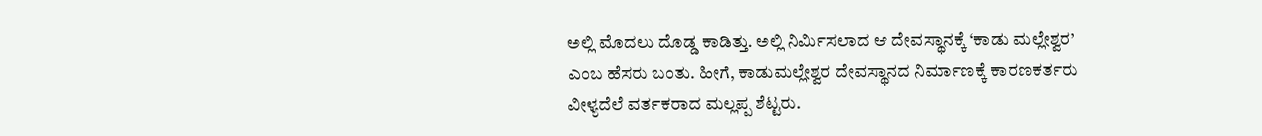ಅಲ್ಲಿ ಮೊದಲು ದೊಡ್ಡ ಕಾಡಿತ್ತು. ಅಲ್ಲಿ ನಿರ್ಮಿಸಲಾದ ಆ ದೇವಸ್ಥಾನಕ್ಕೆ ‘ಕಾಡು ಮಲ್ಲೇಶ್ವರ’ ಎಂಬ ಹೆಸರು ಬಂತು. ಹೀಗೆ, ಕಾಡುಮಲ್ಲೇಶ್ವರ ದೇವಸ್ಥಾನದ ನಿರ್ಮಾಣಕ್ಕೆ ಕಾರಣಕರ್ತರು ವೀಳ್ಯದೆಲೆ ವರ್ತಕರಾದ ಮಲ್ಲಪ್ಪ ಶೆಟ್ಟರು.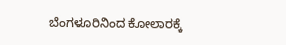ಬೆಂಗಳೂರಿನಿಂದ ಕೋಲಾರಕ್ಕೆ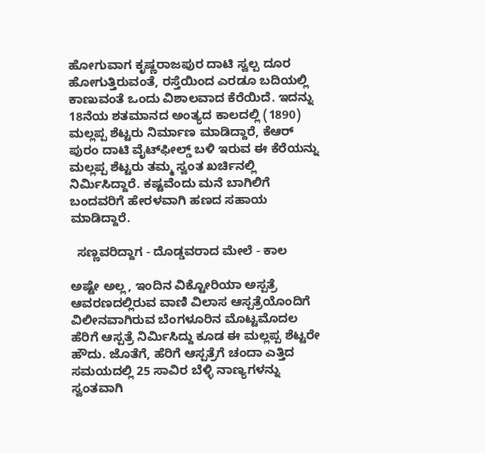ಹೋಗುವಾಗ ಕೃಷ್ಣರಾಜಪುರ ದಾಟಿ ಸ್ವಲ್ಪ ದೂರ ಹೋಗುತ್ತಿರುವಂತೆ, ರಸ್ತೆಯಿಂದ ಎರಡೂ ಬದಿಯಲ್ಲಿ ಕಾಣುವಂತೆ ಒಂದು ವಿಶಾಲವಾದ ಕೆರೆಯಿದೆ. ಇದನ್ನು 18ನೆಯ ಶತಮಾನದ ಅಂತ್ಯದ ಕಾಲದಲ್ಲಿ (1890) ಮಲ್ಲಪ್ಪ ಶೆಟ್ಟರು ನಿರ್ಮಾಣ ಮಾಡಿದ್ದಾರೆ, ಕೆಆರ್‌ ಪುರಂ ದಾಟಿ ವೈಟ್‌ಫೀಲ್ಡ್‌ ಬಳಿ ಇರುವ ಈ ಕೆರೆಯನ್ನು ಮಲ್ಲಪ್ಪ ಶೆಟ್ಟರು ತಮ್ಮ ಸ್ವಂತ ಖರ್ಚಿನಲ್ಲಿ ನಿರ್ಮಿಸಿದ್ದಾರೆ. ಕಷ್ಟವೆಂದು ಮನೆ ಬಾಗಿಲಿಗೆ ಬಂದವರಿಗೆ ಹೇರಳವಾಗಿ ಹಣದ ಸಹಾಯ ಮಾಡಿದ್ದಾರೆ.

  ಸಣ್ಣವರಿದ್ದಾಗ - ದೊಡ್ಡವರಾದ ಮೇಲೆ - ಕಾಲ

ಅಷ್ಟೇ ಅಲ್ಲ, ಇಂದಿನ ವಿಕ್ಟೋರಿಯಾ ಅಸ್ಪತ್ರೆ ಆವರಣದಲ್ಲಿರುವ ವಾಣಿ ವಿಲಾಸ ಆಸ್ಪತ್ರೆಯೊಂದಿಗೆ ವಿಲೀನವಾಗಿರುವ ಬೆಂಗಳೂರಿನ ಮೊಟ್ಟಮೊದಲ ಹೆರಿಗೆ ಆಸ್ಪತ್ರೆ ನಿರ್ಮಿಸಿದ್ದು ಕೂಡ ಈ ಮಲ್ಲಪ್ಪ ಶೆಟ್ಟರೇ ಹೌದು. ಜೊತೆಗೆ, ಹೆರಿಗೆ ಆಸ್ಪತ್ರೆಗೆ ಚಂದಾ ಎತ್ತಿದ ಸಮಯದಲ್ಲಿ 25 ಸಾವಿರ ಬೆಳ್ಳಿ ನಾಣ್ಯಗಳನ್ನು ಸ್ವಂತವಾಗಿ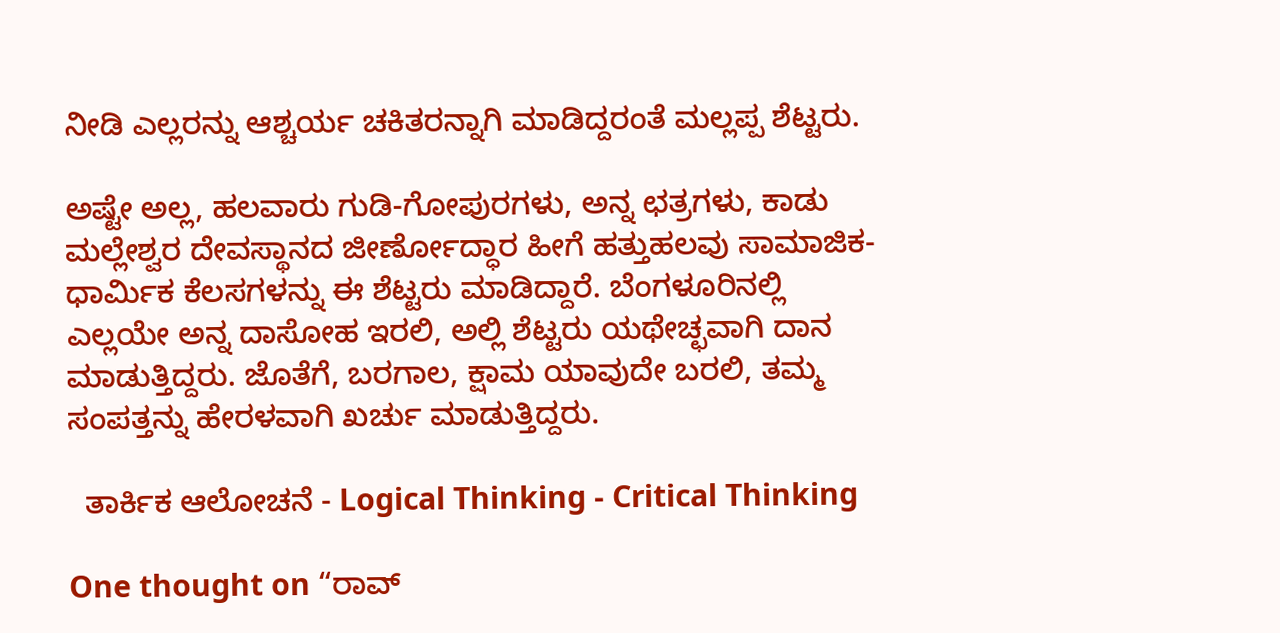ನೀಡಿ ಎಲ್ಲರನ್ನು ಆಶ್ಚರ್ಯ ಚಕಿತರನ್ನಾಗಿ ಮಾಡಿದ್ದರಂತೆ ಮಲ್ಲಪ್ಪ ಶೆಟ್ಟರು.

ಅಷ್ಟೇ ಅಲ್ಲ, ಹಲವಾರು ಗುಡಿ-ಗೋಪುರಗಳು, ಅನ್ನ ಛತ್ರಗಳು, ಕಾಡು ಮಲ್ಲೇಶ್ವರ ದೇವಸ್ಥಾನದ ಜೀರ್ಣೋದ್ಧಾರ ಹೀಗೆ ಹತ್ತುಹಲವು ಸಾಮಾಜಿಕ-ಧಾರ್ಮಿಕ ಕೆಲಸಗಳನ್ನು ಈ ಶೆಟ್ಟರು ಮಾಡಿದ್ದಾರೆ. ಬೆಂಗಳೂರಿನಲ್ಲಿ ಎಲ್ಲಯೇ ಅನ್ನ ದಾಸೋಹ ಇರಲಿ, ಅಲ್ಲಿ ಶೆಟ್ಟರು ಯಥೇಚ್ಛವಾಗಿ ದಾನ ಮಾಡುತ್ತಿದ್ದರು. ಜೊತೆಗೆ, ಬರಗಾಲ, ಕ್ಷಾಮ ಯಾವುದೇ ಬರಲಿ, ತಮ್ಮ ಸಂಪತ್ತನ್ನು ಹೇರಳವಾಗಿ ಖರ್ಚು ಮಾಡುತ್ತಿದ್ದರು.

  ತಾರ್ಕಿಕ ಆಲೋಚನೆ - Logical Thinking - Critical Thinking

One thought on “ರಾವ್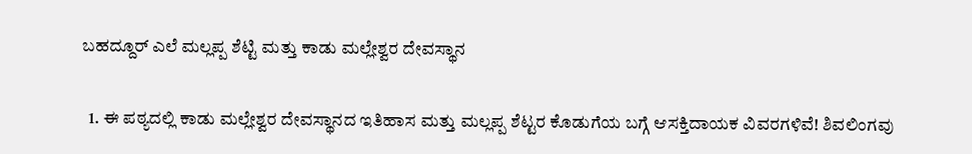ಬಹದ್ದೂರ್ ಎಲೆ ಮಲ್ಲಪ್ಪ ಶೆಟ್ಟಿ ಮತ್ತು ಕಾಡು ಮಲ್ಲೇಶ್ವರ ದೇವಸ್ಥಾನ

  1. ಈ ಪಠ್ಯದಲ್ಲಿ ಕಾಡು ಮಲ್ಲೇಶ್ವರ ದೇವಸ್ಥಾನದ ಇತಿಹಾಸ ಮತ್ತು ಮಲ್ಲಪ್ಪ ಶೆಟ್ಟರ ಕೊಡುಗೆಯ ಬಗ್ಗೆ ಆಸಕ್ತಿದಾಯಕ ವಿವರಗಳಿವೆ! ಶಿವಲಿಂಗವು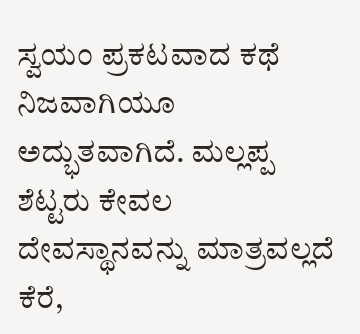ಸ್ವಯಂ ಪ್ರಕಟವಾದ ಕಥೆ ನಿಜವಾಗಿಯೂ ಅದ್ಭುತವಾಗಿದೆ. ಮಲ್ಲಪ್ಪ ಶೆಟ್ಟರು ಕೇವಲ ದೇವಸ್ಥಾನವನ್ನು ಮಾತ್ರವಲ್ಲದೆ ಕೆರೆ,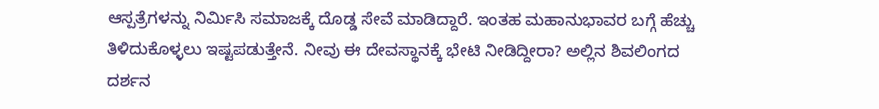ಆಸ್ಪತ್ರೆಗಳನ್ನು ನಿರ್ಮಿಸಿ ಸಮಾಜಕ್ಕೆ ದೊಡ್ಡ ಸೇವೆ ಮಾಡಿದ್ದಾರೆ. ಇಂತಹ ಮಹಾನುಭಾವರ ಬಗ್ಗೆ ಹೆಚ್ಚು ತಿಳಿದುಕೊಳ್ಳಲು ಇಷ್ಟಪಡುತ್ತೇನೆ. ನೀವು ಈ ದೇವಸ್ಥಾನಕ್ಕೆ ಭೇಟಿ ನೀಡಿದ್ದೀರಾ? ಅಲ್ಲಿನ ಶಿವಲಿಂಗದ ದರ್ಶನ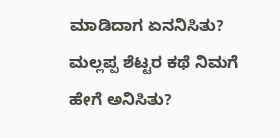ಮಾಡಿದಾಗ ಏನನಿಸಿತು? ಮಲ್ಲಪ್ಪ ಶೆಟ್ಟರ ಕಥೆ ನಿಮಗೆ ಹೇಗೆ ಅನಿಸಿತು?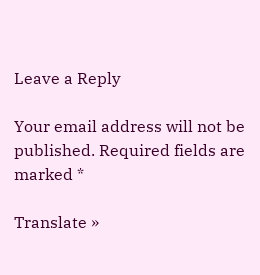Leave a Reply

Your email address will not be published. Required fields are marked *

Translate »